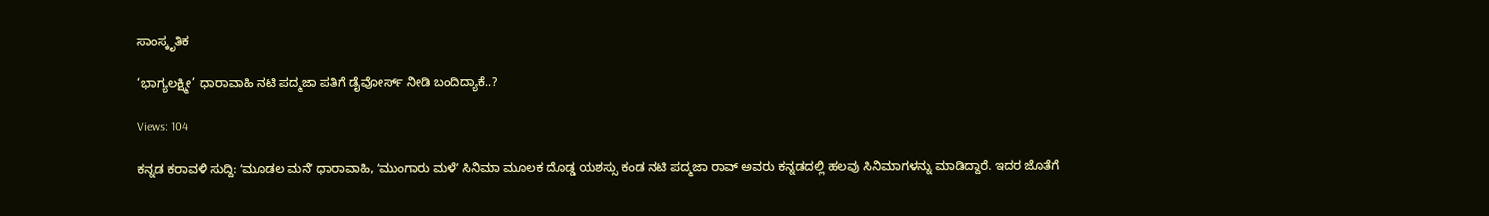ಸಾಂಸ್ಕೃತಿಕ

‘ಭಾಗ್ಯಲಕ್ಷ್ಮೀ’ ಧಾರಾವಾಹಿ ನಟಿ ಪದ್ಮಜಾ ಪತಿಗೆ ಡೈವೋರ್ಸ್ ನೀಡಿ ಬಂದಿದ್ಯಾಕೆ..?

Views: 104

ಕನ್ನಡ ಕರಾವಳಿ ಸುದ್ದಿ: ʻಮೂಡಲ ಮನೆʼ ಧಾರಾವಾಹಿ, ʻಮುಂಗಾರು ಮಳೆʼ ಸಿನಿಮಾ ಮೂಲಕ ದೊಡ್ಡ ಯಶಸ್ಸು ಕಂಡ ನಟಿ ಪದ್ಮಜಾ ರಾವ್ ಅವರು ಕನ್ನಡದಲ್ಲಿ ಹಲವು ಸಿನಿಮಾಗಳನ್ನು ಮಾಡಿದ್ದಾರೆ. ಇದರ ಜೊತೆಗೆ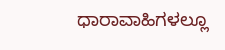ಧಾರಾವಾಹಿಗಳಲ್ಲೂ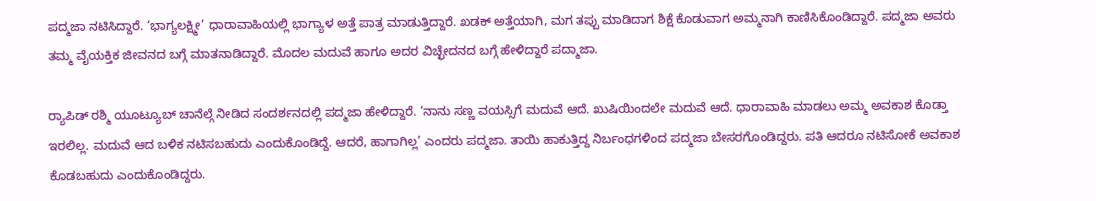ಪದ್ಮಜಾ ನಟಿಸಿದ್ದಾರೆ. ‘ಭಾಗ್ಯಲಕ್ಷ್ಮೀ’ ಧಾರಾವಾಹಿಯಲ್ಲಿ ಭಾಗ್ಯಾಳ ಅತ್ತೆ ಪಾತ್ರ ಮಾಡುತ್ತಿದ್ದಾರೆ. ಖಡಕ್ ಅತ್ತೆಯಾಗಿ, ಮಗ ತಪ್ಪು ಮಾಡಿದಾಗ ಶಿಕ್ಷೆ ಕೊಡುವಾಗ ಅಮ್ಮನಾಗಿ ಕಾಣಿಸಿಕೊಂಡಿದ್ದಾರೆ. ಪದ್ಮಜಾ ಅವರು ತಮ್ಮ ವೈಯಕ್ತಿಕ ಜೀವನದ ಬಗ್ಗೆ ಮಾತನಾಡಿದ್ದಾರೆ. ಮೊದಲ ಮದುವೆ ಹಾಗೂ ಅದರ ವಿಚ್ಛೇದನದ ಬಗ್ಗೆ ಹೇಳಿದ್ದಾರೆ ಪದ್ಮಾಜಾ.

ರ‍್ಯಾಪಿಡ್ ರಶ್ಮಿ ಯೂಟ್ಯೂಬ್ ಚಾನೆಲ್ಗೆ ನೀಡಿದ ಸಂದರ್ಶನದಲ್ಲಿ ಪದ್ಮಜಾ ಹೇಳಿದ್ದಾರೆ. ‘ನಾನು ಸಣ್ಣ ವಯಸ್ಸಿಗೆ ಮದುವೆ ಆದೆ. ಖುಷಿಯಿಂದಲೇ ಮದುವೆ ಆದೆ. ಧಾರಾವಾಹಿ ಮಾಡಲು ಅಮ್ಮ ಅವಕಾಶ ಕೊಡ್ತಾ ಇರಲಿಲ್ಲ. ಮದುವೆ ಆದ ಬಳಿಕ ನಟಿಸಬಹುದು ಎಂದುಕೊಂಡಿದ್ದೆ. ಆದರೆ, ಹಾಗಾಗಿಲ್ಲ’ ಎಂದರು ಪದ್ಮಜಾ. ತಾಯಿ ಹಾಕುತ್ತಿದ್ದ ನಿರ್ಬಂಧಗಳಿಂದ ಪದ್ಮಜಾ ಬೇಸರಗೊಂಡಿದ್ದರು. ಪತಿ ಆದರೂ ನಟಿಸೋಕೆ ಅವಕಾಶ ಕೊಡಬಹುದು ಎಂದುಕೊಂಡಿದ್ದರು.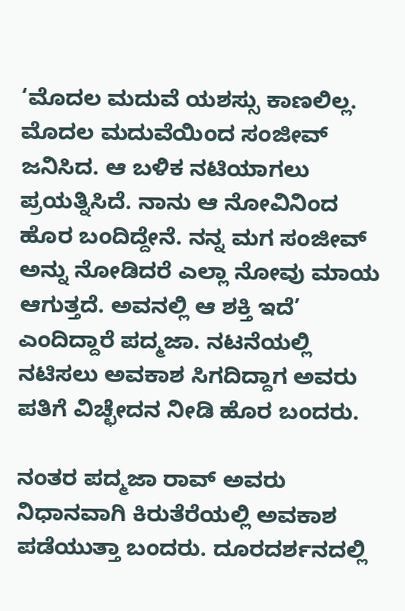‘ಮೊದಲ ಮದುವೆ ಯಶಸ್ಸು ಕಾಣಲಿಲ್ಲ. ಮೊದಲ ಮದುವೆಯಿಂದ ಸಂಜೀವ್ ಜನಿಸಿದ. ಆ ಬಳಿಕ ನಟಿಯಾಗಲು ಪ್ರಯತ್ನಿಸಿದೆ. ನಾನು ಆ ನೋವಿನಿಂದ ಹೊರ ಬಂದಿದ್ದೇನೆ. ನನ್ನ ಮಗ ಸಂಜೀವ್ ಅನ್ನು ನೋಡಿದರೆ ಎಲ್ಲಾ ನೋವು ಮಾಯ ಆಗುತ್ತದೆ. ಅವನಲ್ಲಿ ಆ ಶಕ್ತಿ ಇದೆ’ ಎಂದಿದ್ದಾರೆ ಪದ್ಮಜಾ. ನಟನೆಯಲ್ಲಿ ನಟಿಸಲು ಅವಕಾಶ ಸಿಗದಿದ್ದಾಗ ಅವರು ಪತಿಗೆ ವಿಚ್ಛೇದನ ನೀಡಿ ಹೊರ ಬಂದರು.

ನಂತರ ಪದ್ಮಜಾ ರಾವ್ ಅವರು ನಿಧಾನವಾಗಿ ಕಿರುತೆರೆಯಲ್ಲಿ ಅವಕಾಶ ಪಡೆಯುತ್ತಾ ಬಂದರು. ದೂರದರ್ಶನದಲ್ಲಿ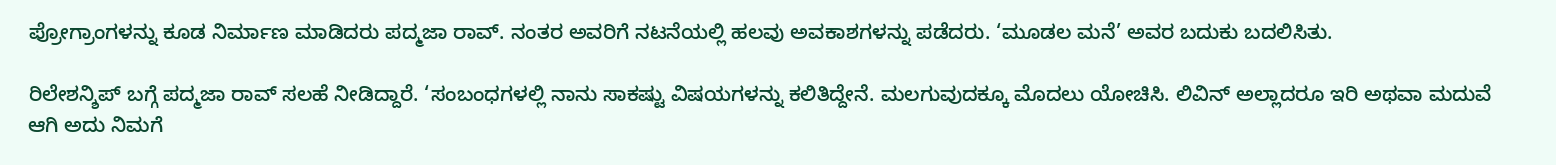ಪ್ರೋಗ್ರಾಂಗಳನ್ನು ಕೂಡ ನಿರ್ಮಾಣ ಮಾಡಿದರು ಪದ್ಮಜಾ ರಾವ್. ನಂತರ ಅವರಿಗೆ ನಟನೆಯಲ್ಲಿ ಹಲವು ಅವಕಾಶಗಳನ್ನು ಪಡೆದರು. ‘ಮೂಡಲ ಮನೆ’ ಅವರ ಬದುಕು ಬದಲಿಸಿತು.

ರಿಲೇಶನ್ಶಿಪ್ ಬಗ್ಗೆ ಪದ್ಮಜಾ ರಾವ್ ಸಲಹೆ ನೀಡಿದ್ದಾರೆ. ‘ಸಂಬಂಧಗಳಲ್ಲಿ ನಾನು ಸಾಕಷ್ಟು ವಿಷಯಗಳನ್ನು ಕಲಿತಿದ್ದೇನೆ. ಮಲಗುವುದಕ್ಕೂ ಮೊದಲು ಯೋಚಿಸಿ. ಲಿವಿನ್ ಅಲ್ಲಾದರೂ ಇರಿ ಅಥವಾ ಮದುವೆ ಆಗಿ ಅದು ನಿಮಗೆ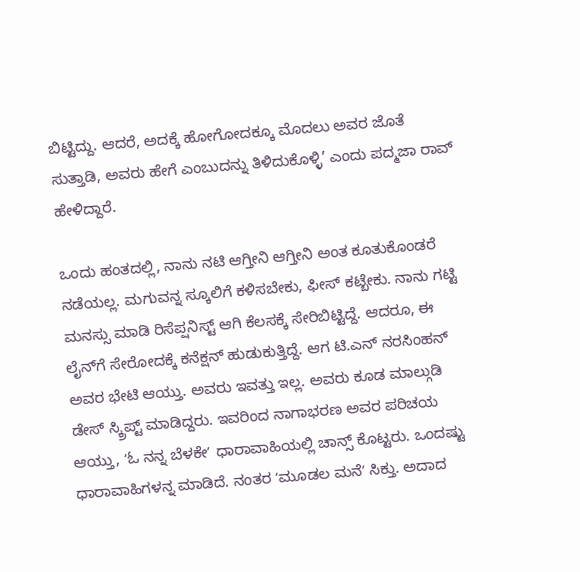ಬಿಟ್ಟಿದ್ದು. ಆದರೆ, ಅದಕ್ಕೆ ಹೋಗೋದಕ್ಕೂ ಮೊದಲು ಅವರ ಜೊತೆ ಸುತ್ತಾಡಿ, ಅವರು ಹೇಗೆ ಎಂಬುದನ್ನು ತಿಳಿದುಕೊಳ್ಳಿ’ ಎಂದು ಪದ್ಮಜಾ ರಾವ್ ಹೇಳಿದ್ದಾರೆ.

ಒಂದು ಹಂತದಲ್ಲಿ, ನಾನು ನಟಿ ಆಗ್ತೀನಿ ಆಗ್ತೀನಿ ಅಂತ ಕೂತುಕೊಂಡರೆ ನಡೆಯಲ್ಲ. ಮಗುವನ್ನ ಸ್ಕೂಲಿಗೆ ಕಳಿಸಬೇಕು, ಫೀಸ್‌ ಕಟ್ಬೇಕು. ನಾನು ಗಟ್ಟಿ ಮನಸ್ಸು ಮಾಡಿ ರಿಸೆಪ್ಷನಿಸ್ಟ್‌ ಆಗಿ ಕೆಲಸಕ್ಕೆ ಸೇರಿಬಿಟ್ಟಿದ್ದೆ. ಆದರೂ, ಈ ಲೈನ್‌ಗೆ ಸೇರೋದಕ್ಕೆ ಕನೆಕ್ಷನ್‌ ಹುಡುಕುತ್ತಿದ್ದೆ. ಆಗ ಟಿ.ಎನ್‌ ನರಸಿಂಹನ್‌ ಅವರ ಭೇಟಿ ಆಯ್ತು. ಅವರು ಇವತ್ತು ಇಲ್ಲ. ಅವರು ಕೂಡ ಮಾಲ್ಗುಡಿ ಡೇಸ್‌ ಸ್ಕ್ರಿಪ್ಟ್‌ ಮಾಡಿದ್ದರು. ಇವರಿಂದ ನಾಗಾಭರಣ ಅವರ ಪರಿಚಯ ಆಯ್ತು, ʻಓ ನನ್ನ ಬೆಳಕೇʼ ಧಾರಾವಾಹಿಯಲ್ಲಿ ಚಾನ್ಸ್‌ ಕೊಟ್ಟರು. ಒಂದಷ್ಟು ಧಾರಾವಾಹಿಗಳನ್ನ ಮಾಡಿದೆ. ನಂತರ ʻಮೂಡಲ ಮನೆʼ ಸಿಕ್ತು. ಅದಾದ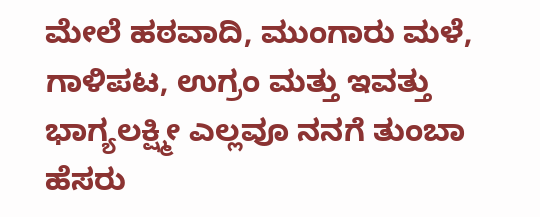ಮೇಲೆ ಹಠವಾದಿ, ಮುಂಗಾರು ಮಳೆ, ಗಾಳಿಪಟ, ಉಗ್ರಂ ಮತ್ತು ಇವತ್ತು ಭಾಗ್ಯಲಕ್ಷ್ಮೀ ಎಲ್ಲವೂ ನನಗೆ ತುಂಬಾ ಹೆಸರು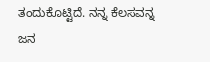ತಂದುಕೊಟ್ಟಿದೆ. ನನ್ನ ಕೆಲಸವನ್ನ ಜನ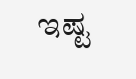ಇಷ್ಟ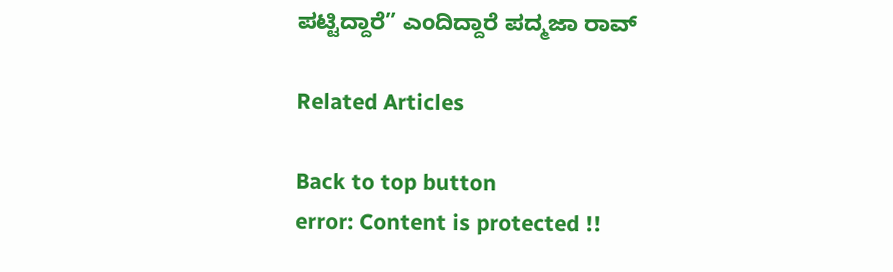ಪಟ್ಟಿದ್ದಾರೆ” ಎಂದಿದ್ದಾರೆ ಪದ್ಮಜಾ ರಾವ್

Related Articles

Back to top button
error: Content is protected !!